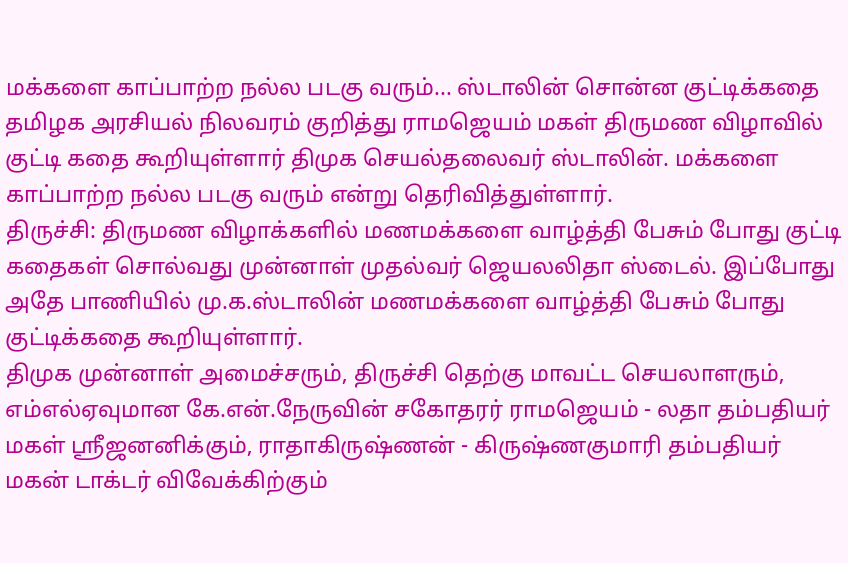மக்களை காப்பாற்ற நல்ல படகு வரும்... ஸ்டாலின் சொன்ன குட்டிக்கதை
தமிழக அரசியல் நிலவரம் குறித்து ராமஜெயம் மகள் திருமண விழாவில் குட்டி கதை கூறியுள்ளார் திமுக செயல்தலைவர் ஸ்டாலின். மக்களை காப்பாற்ற நல்ல படகு வரும் என்று தெரிவித்துள்ளார்.
திருச்சி: திருமண விழாக்களில் மணமக்களை வாழ்த்தி பேசும் போது குட்டி கதைகள் சொல்வது முன்னாள் முதல்வர் ஜெயலலிதா ஸ்டைல். இப்போது அதே பாணியில் மு.க.ஸ்டாலின் மணமக்களை வாழ்த்தி பேசும் போது குட்டிக்கதை கூறியுள்ளார்.
திமுக முன்னாள் அமைச்சரும், திருச்சி தெற்கு மாவட்ட செயலாளரும், எம்எல்ஏவுமான கே.என்.நேருவின் சகோதரர் ராமஜெயம் - லதா தம்பதியர் மகள் ஸ்ரீஜனனிக்கும், ராதாகிருஷ்ணன் - கிருஷ்ணகுமாரி தம்பதியர் மகன் டாக்டர் விவேக்கிற்கும்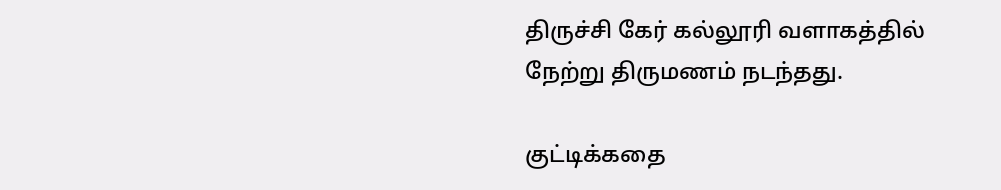திருச்சி கேர் கல்லூரி வளாகத்தில் நேற்று திருமணம் நடந்தது.

குட்டிக்கதை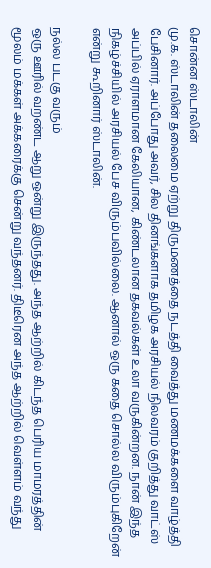சொன்ன ஸ்டாலின்
மு.க. ஸ்டாலின் தலைமை ஏற்று திருமணத்தை நடத்தி வைத்து மணமக்களை வாழ்த்தி பேசினார். அப்போது அவர், சில தினங்களாக தமிழக அரசியல் நிலவரம் குறித்து வாட்ஸ் அப்பில் ஏராளமான கேலியான, கிண்டலான தகவல்கள் உலா வருகின்றன. நான் இந்த நிகழ்ச்சியில் அரசியல் பேச விரும்பவில்லை. ஆனால் ஒரு கதை சொல்ல விரும்புகிறேன் என்று கூறினார் ஸ்டாலின்.

நல்ல படகு வரும்
ஒரு ஊரில் வறண்ட ஆறு ஒன்று இருந்தது. அந்த ஆற்றில் கிடந்த பெரிய மாமரத்தின் மூலம் மக்கள் அக்கரைக்கு சென்று வந்தனர். திடீரென அந்த ஆற்றில் வெள்ளம் வந்து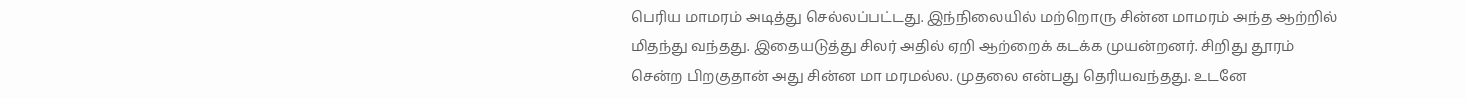பெரிய மாமரம் அடித்து செல்லப்பட்டது. இந்நிலையில் மற்றொரு சின்ன மாமரம் அந்த ஆற்றில் மிதந்து வந்தது. இதையடுத்து சிலர் அதில் ஏறி ஆற்றைக் கடக்க முயன்றனர். சிறிது தூரம் சென்ற பிறகுதான் அது சின்ன மா மரமல்ல. முதலை என்பது தெரியவந்தது. உடனே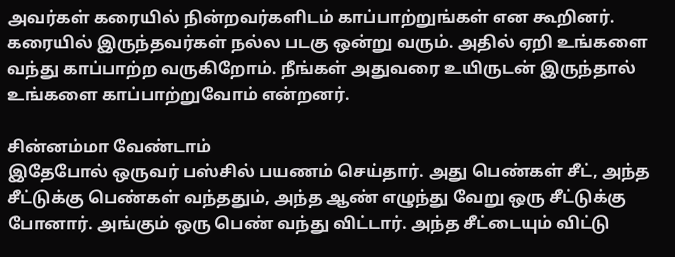அவர்கள் கரையில் நின்றவர்களிடம் காப்பாற்றுங்கள் என கூறினர். கரையில் இருந்தவர்கள் நல்ல படகு ஒன்று வரும். அதில் ஏறி உங்களை வந்து காப்பாற்ற வருகிறோம். நீங்கள் அதுவரை உயிருடன் இருந்தால் உங்களை காப்பாற்றுவோம் என்றனர்.

சின்னம்மா வேண்டாம்
இதேபோல் ஒருவர் பஸ்சில் பயணம் செய்தார். அது பெண்கள் சீட், அந்த சீட்டுக்கு பெண்கள் வந்ததும், அந்த ஆண் எழுந்து வேறு ஒரு சீட்டுக்கு போனார். அங்கும் ஒரு பெண் வந்து விட்டார். அந்த சீட்டையும் விட்டு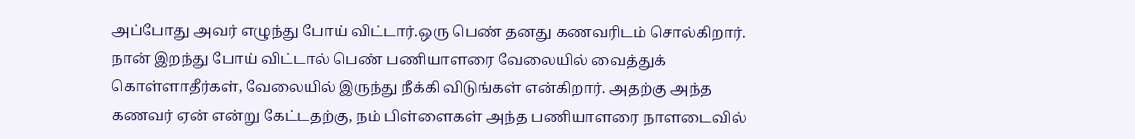அப்போது அவர் எழுந்து போய் விட்டார்.ஒரு பெண் தனது கணவரிடம் சொல்கிறார். நான் இறந்து போய் விட்டால் பெண் பணியாளரை வேலையில் வைத்துக் கொள்ளாதீர்கள், வேலையில் இருந்து நீக்கி விடுங்கள் என்கிறார். அதற்கு அந்த கணவர் ஏன் என்று கேட்டதற்கு, நம் பிள்ளைகள் அந்த பணியாளரை நாளடைவில்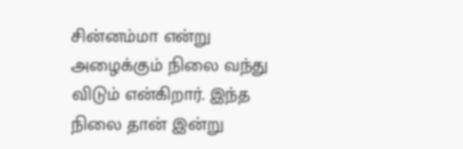சின்னம்மா என்று அழைக்கும் நிலை வந்து விடும் என்கிறார். இந்த நிலை தான் இன்று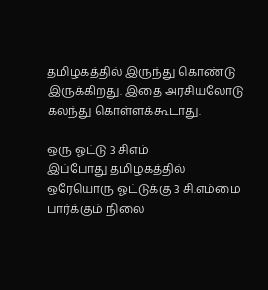தமிழகத்தில் இருந்து கொண்டு இருக்கிறது. இதை அரசியலோடு கலந்து கொள்ளக்கூடாது.

ஒரு ஓட்டு 3 சிஎம்
இப்போது தமிழகத்தில் ஒரேயொரு ஓட்டுக்கு 3 சி.எம்மை பார்க்கும் நிலை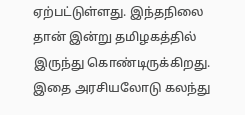ஏற்பட்டுள்ளது. இந்தநிலை தான் இன்று தமிழகத்தில் இருந்து கொண்டிருக்கிறது. இதை அரசியலோடு கலந்து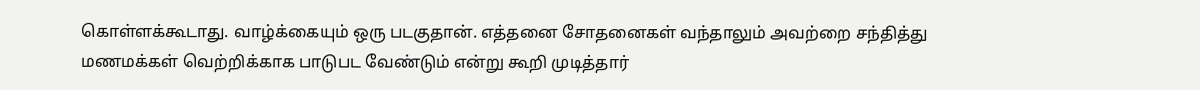கொள்ளக்கூடாது. வாழ்க்கையும் ஒரு படகுதான். எத்தனை சோதனைகள் வந்தாலும் அவற்றை சந்தித்து மணமக்கள் வெற்றிக்காக பாடுபட வேண்டும் என்று கூறி முடித்தார்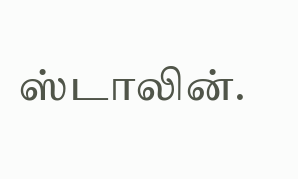ஸ்டாலின்.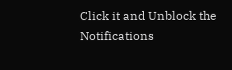Click it and Unblock the Notifications